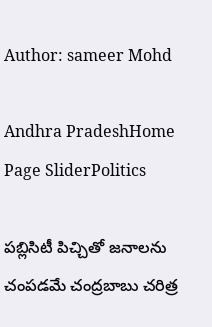Author: sameer Mohd

Andhra PradeshHome Page SliderPolitics

పబ్లిసిటీ పిచ్చితో జనాలను చంపడమే చంద్రబాబు చరిత్ర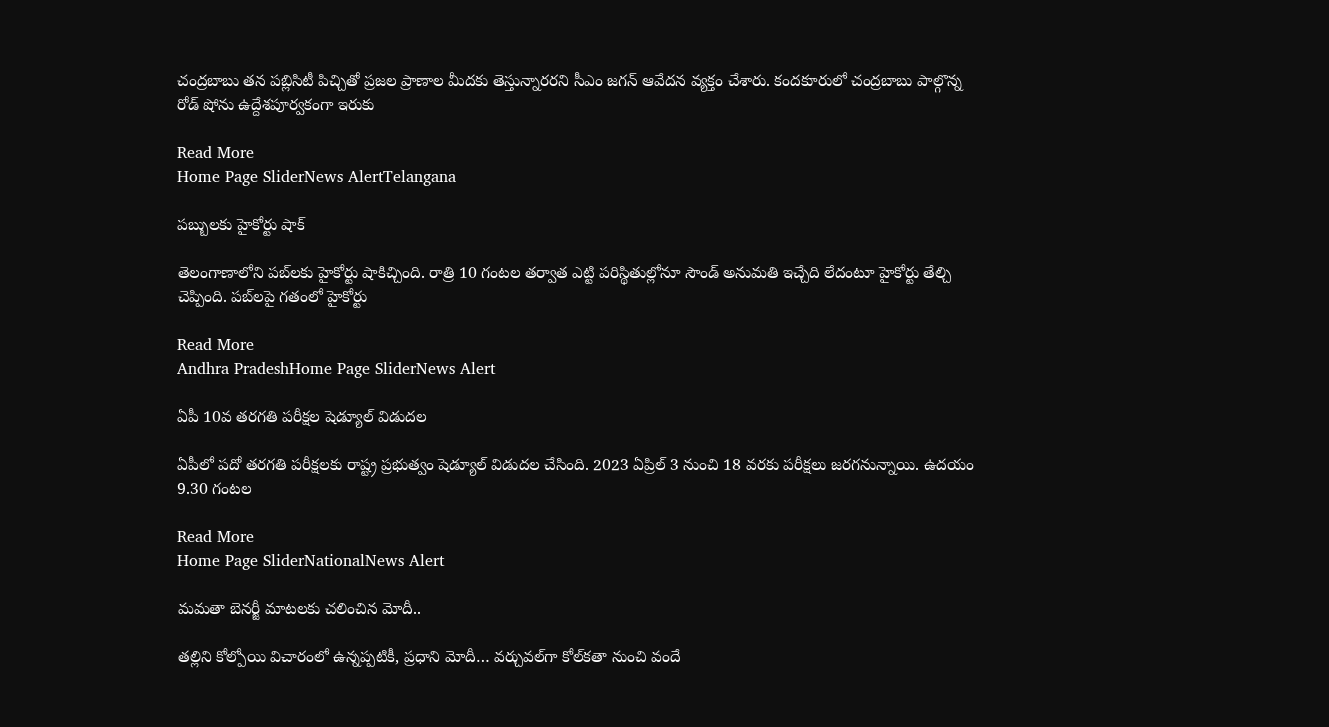చంద్రబాబు తన పబ్లిసిటీ పిచ్చితో ప్రజల ప్రాణాల మీదకు తెస్తున్నారరని సీఎం జగన్ ఆవేదన వ్యక్తం చేశారు. కందకూరులో చంద్రబాబు పాల్గొన్న రోడ్ షోను ఉద్దేశపూర్వకంగా ఇరుకు

Read More
Home Page SliderNews AlertTelangana

పబ్బులకు హైకోర్టు షాక్‌

తెలంగాణాలోని పబ్‌లకు హైకోర్టు షాకిచ్చింది. రాత్రి 10 గంటల తర్వాత ఎట్టి పరిస్థితుల్లోనూ సౌండ్‌ అనుమతి ఇచ్చేది లేదంటూ హైకోర్టు తేల్చి చెప్పింది. పబ్‌లపై గతంలో హైకోర్టు

Read More
Andhra PradeshHome Page SliderNews Alert

ఏపీ 10వ తరగతి పరీక్షల షెడ్యూల్‌ విడుదల

ఏపీలో పదో తరగతి పరీక్షలకు రాష్ట్ర ప్రభుత్వం షెడ్యూల్‌ విడుదల చేసింది. 2023 ఏప్రిల్‌ 3 నుంచి 18 వరకు పరీక్షలు జరగనున్నాయి. ఉదయం 9.30 గంటల

Read More
Home Page SliderNationalNews Alert

మమతా బెనర్జీ మాటలకు చలించిన మోదీ..

తల్లిని కోల్పోయి విచారంలో ఉన్నప్పటికీ, ప్రధాని మోదీ… వర్చువల్‌గా కోల్‌కతా నుంచి వందే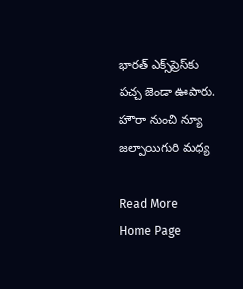భారత్‌ ఎక్స్‌ప్రెస్‌కు పచ్చ జెండా ఊపారు. హౌరా నుంచి న్యూ జల్పాయిగురి మధ్య

Read More
Home Page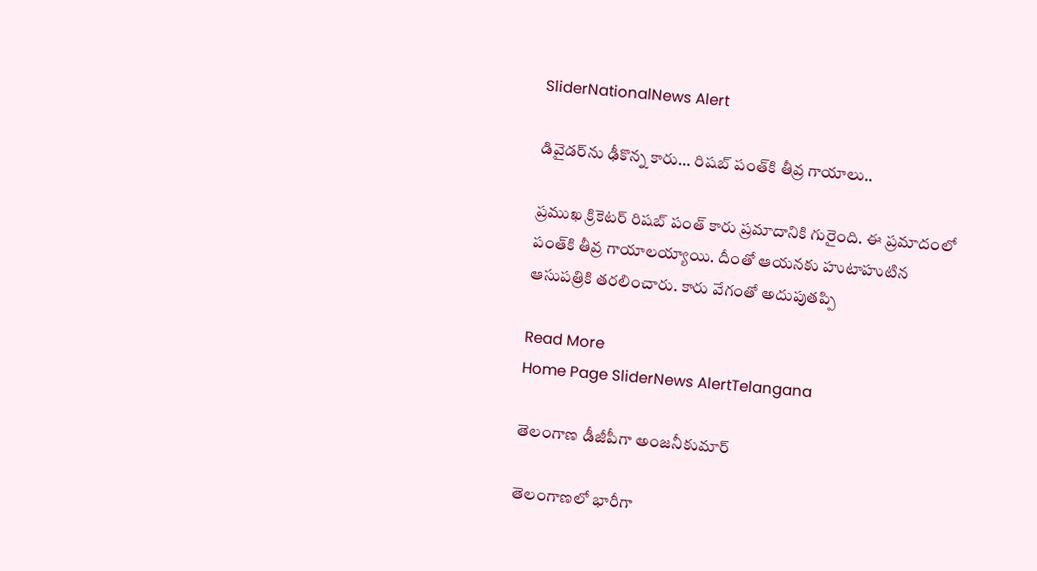SliderNationalNews Alert

డివైడర్‌ను ఢీకొన్న కారు… రిషబ్‌ పంత్‌కి తీవ్ర గాయాలు..

ప్రముఖ క్రికెటర్‌ రిషబ్‌ పంత్‌ కారు ప్రమాదానికి గురైంది. ఈ ప్రమాదంలో పంత్‌కి తీవ్ర గాయాలయ్యాయి. దీంతో ఆయనకు హుటాహుటిన ఆసుపత్రికి తరలించారు. కారు వేగంతో అదుపుతప్పి

Read More
Home Page SliderNews AlertTelangana

తెలంగాణ డీజీపీగా అంజనీకుమార్‌

తెలంగాణలో భారీగా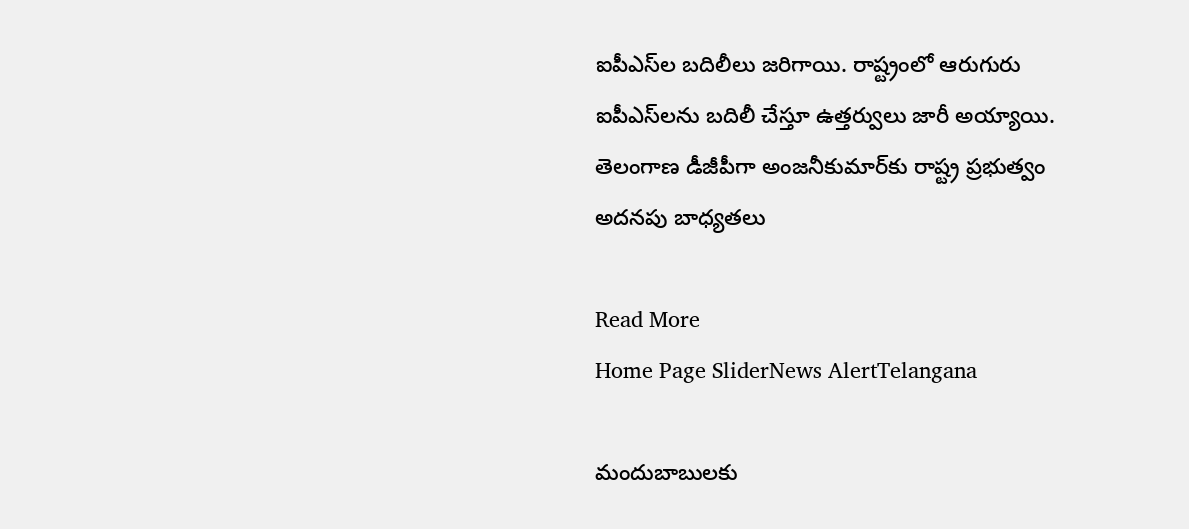ఐపీఎస్‌ల బదిలీలు జరిగాయి. రాష్ట్రంలో ఆరుగురు ఐపీఎస్‌లను బదిలీ చేస్తూ ఉత్తర్వులు జారీ అయ్యాయి. తెలంగాణ డీజీపీగా అంజనీకుమార్‌కు రాష్ట్ర ప్రభుత్వం అదనపు బాధ్యతలు

Read More
Home Page SliderNews AlertTelangana

మందుబాబులకు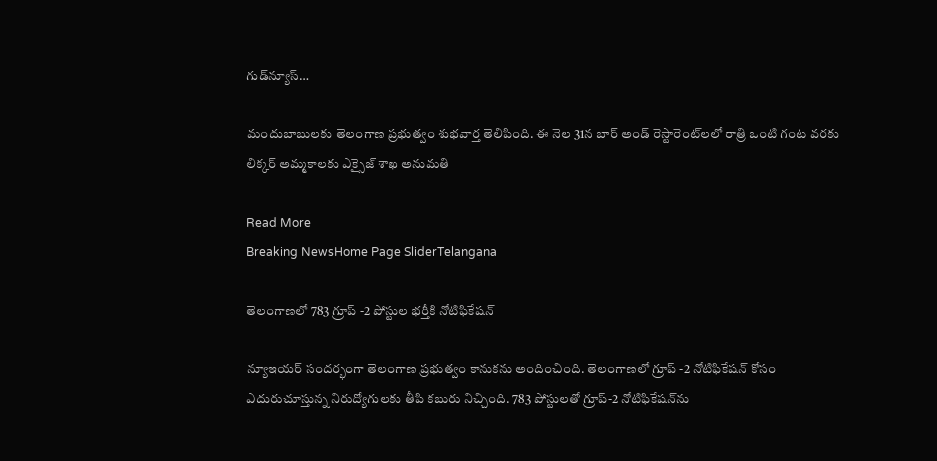గుడ్‌న్యూస్‌…

మందుబాబులకు తెలంగాణ ప్రభుత్వం శుభవార్త తెలిపింది. ఈ నెల 31న బార్‌ అండ్‌ రెస్టారెంట్‌లలో రాత్రి ఒంటి గంట వరకు లిక్కర్‌ అమ్మకాలకు ఎక్సైజ్‌ శాఖ అనుమతి

Read More
Breaking NewsHome Page SliderTelangana

తెలంగాణలో 783 గ్రూప్‌ -2 పోస్టుల భర్తీకి నోటిఫికేషన్‌

న్యూఇయర్‌ సందర్భంగా తెలంగాణ ప్రభుత్వం కానుకను అందించింది. తెలంగాణలో గ్రూప్‌ -2 నోటిఫికేషన్‌ కోసం ఎదురుచూస్తున్న నిరుద్యోగులకు తీపి కబురు నిచ్చింది. 783 పోస్టులతో గ్రూప్‌-2 నోటిఫికేషన్‌ను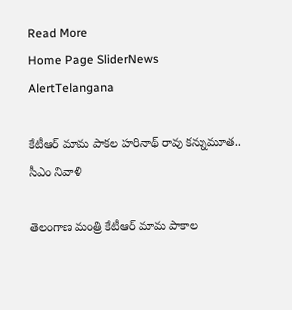Read More
Home Page SliderNews AlertTelangana

కేటీఆర్‌ మామ పాకల హరినాథ్‌ రావు కన్నుమూత.. సీఎం నివాళి

తెలంగాణ మంత్రి కేటీఆర్‌ మామ పాకాల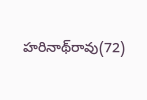హరినాథ్‌రావు(72)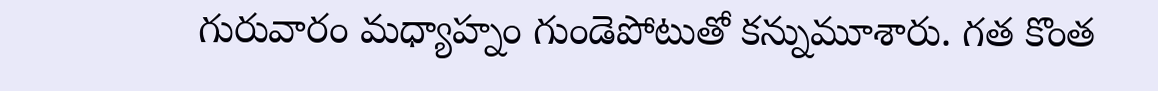గురువారం మధ్యాహ్నం గుండెపోటుతో కన్నుమూశారు. గత కొంత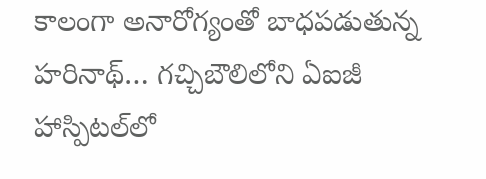కాలంగా అనారోగ్యంతో బాధపడుతున్న హరినాథ్‌… గచ్చిబౌలిలోని ఏఐజీ హాస్పిటల్‌లో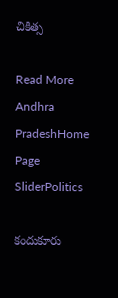చికిత్స

Read More
Andhra PradeshHome Page SliderPolitics

కందుకూరు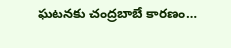ఘటనకు చంద్రబాబే కారణం…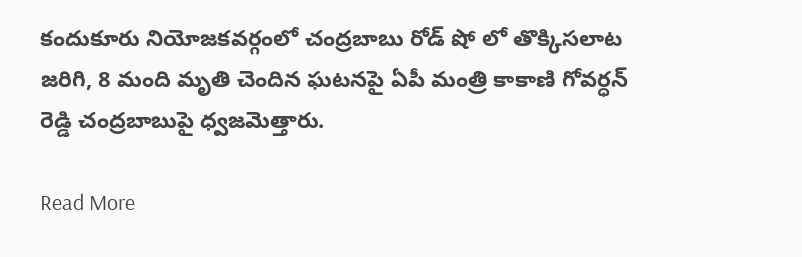కందుకూరు నియోజకవర్గంలో చంద్రబాబు రోడ్ షో లో తొక్కిసలాట జరిగి, 8 మంది మృతి చెందిన ఘటనపై ఏపీ మంత్రి కాకాణి గోవర్ధన్‌ రెడ్డి చంద్రబాబుపై ధ్వజమెత్తారు.

Read More